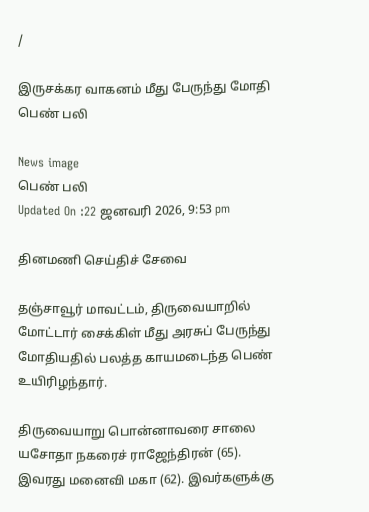/

இருசக்கர வாகனம் மீது பேருந்து மோதி பெண் பலி

News image
பெண் பலி
Updated On :22 ஜனவரி 2026, 9:53 pm

தினமணி செய்திச் சேவை

தஞ்சாவூர் மாவட்டம், திருவையாறில் மோட்டார் சைக்கிள் மீது அரசுப் பேருந்து மோதியதில் பலத்த காயமடைந்த பெண் உயிரிழந்தார்.

திருவையாறு பொன்னாவரை சாலை யசோதா நகரைச் ராஜேந்திரன் (65). இவரது மனைவி மகா (62). இவர்களுக்கு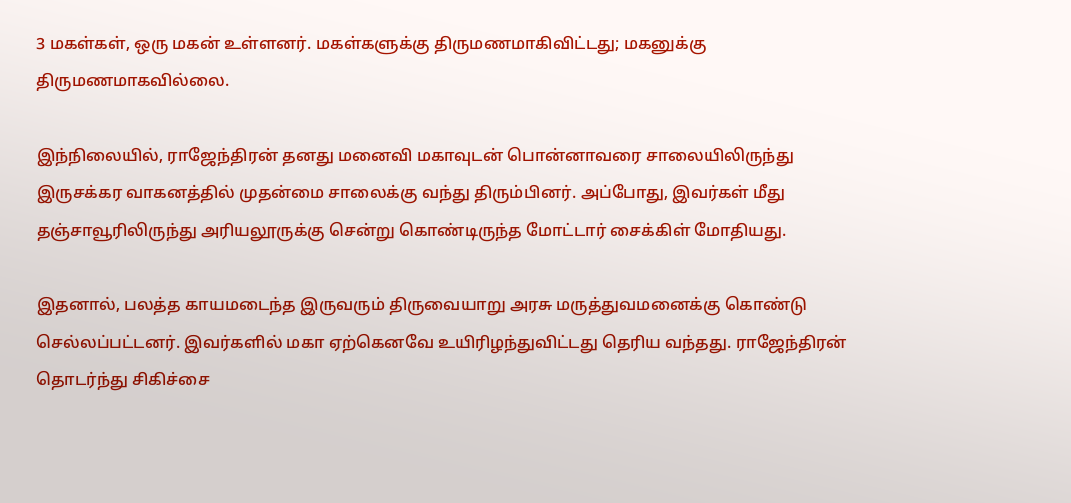3 மகள்கள், ஒரு மகன் உள்ளனர். மகள்களுக்கு திருமணமாகிவிட்டது; மகனுக்கு திருமணமாகவில்லை.

இந்நிலையில், ராஜேந்திரன் தனது மனைவி மகாவுடன் பொன்னாவரை சாலையிலிருந்து இருசக்கர வாகனத்தில் முதன்மை சாலைக்கு வந்து திரும்பினர். அப்போது, இவர்கள் மீது தஞ்சாவூரிலிருந்து அரியலூருக்கு சென்று கொண்டிருந்த மோட்டார் சைக்கிள் மோதியது.

இதனால், பலத்த காயமடைந்த இருவரும் திருவையாறு அரசு மருத்துவமனைக்கு கொண்டு செல்லப்பட்டனர். இவர்களில் மகா ஏற்கெனவே உயிரிழந்துவிட்டது தெரிய வந்தது. ராஜேந்திரன் தொடர்ந்து சிகிச்சை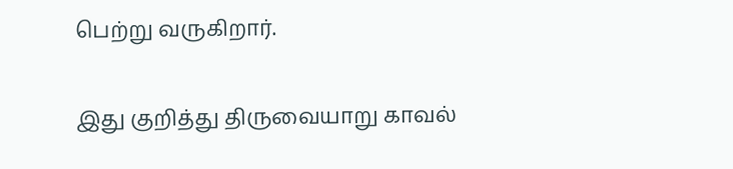பெற்று வருகிறார்.

இது குறித்து திருவையாறு காவல்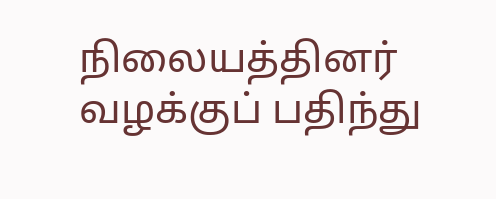நிலையத்தினர் வழக்குப் பதிந்து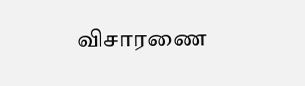விசாரணை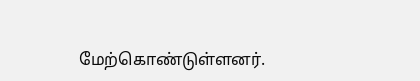மேற்கொண்டுள்ளனர்.